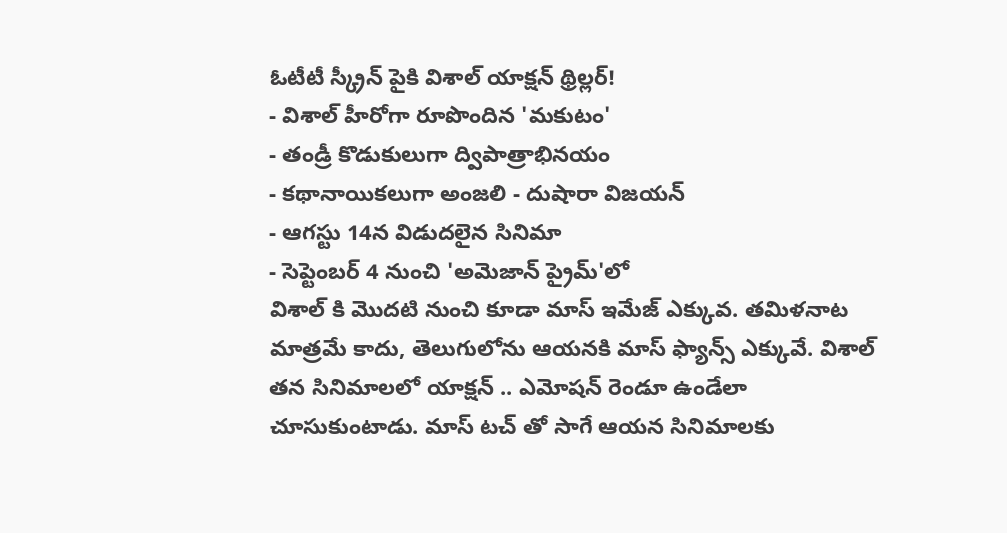ఓటీటీ స్క్రీన్ పైకి విశాల్ యాక్షన్ థ్రిల్లర్!
- విశాల్ హీరోగా రూపొందిన 'మకుటం'
- తండ్రీ కొడుకులుగా ద్విపాత్రాభినయం
- కథానాయికలుగా అంజలి - దుషారా విజయన్
- ఆగస్టు 14న విడుదలైన సినిమా
- సెప్టెంబర్ 4 నుంచి 'అమెజాన్ ప్రైమ్'లో
విశాల్ కి మొదటి నుంచి కూడా మాస్ ఇమేజ్ ఎక్కువ. తమిళనాట మాత్రమే కాదు, తెలుగులోను ఆయనకి మాస్ ఫ్యాన్స్ ఎక్కువే. విశాల్ తన సినిమాలలో యాక్షన్ .. ఎమోషన్ రెండూ ఉండేలా చూసుకుంటాడు. మాస్ టచ్ తో సాగే ఆయన సినిమాలకు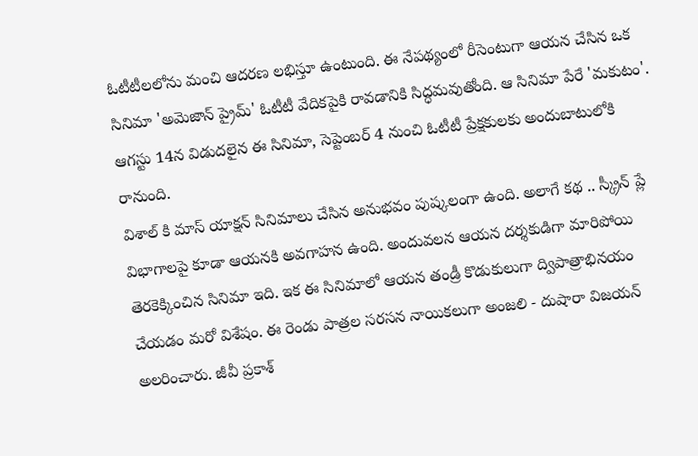ఓటీటీలలోను మంచి ఆదరణ లభిస్తూ ఉంటుంది. ఈ నేపథ్యంలో రీసెంటుగా ఆయన చేసిన ఒక సినిమా 'అమెజాన్ ప్రైమ్' ఓటీటీ వేదికపైకి రావడానికి సిద్ధమవుతోంది. ఆ సినిమా పేరే 'మకుటం'. ఆగస్టు 14న విడుదలైన ఈ సినిమా, సెప్టెంబర్ 4 నుంచి ఓటీటీ ప్రేక్షకులకు అందుబాటులోకి రానుంది.
విశాల్ కి మాస్ యాక్షన్ సినిమాలు చేసిన అనుభవం పుష్కలంగా ఉంది. అలాగే కథ .. స్క్రీన్ ప్లే విభాగాలపై కూడా ఆయనకి అవగాహన ఉంది. అందువలన ఆయన దర్శకుడిగా మారిపోయి తెరకెక్కించిన సినిమా ఇది. ఇక ఈ సినిమాలో ఆయన తండ్రీ కొడుకులుగా ద్విపాత్రాభినయం చేయడం మరో విశేషం. ఈ రెండు పాత్రల సరసన నాయికలుగా అంజలి - దుషారా విజయన్ అలరించారు. జీవీ ప్రకాశ్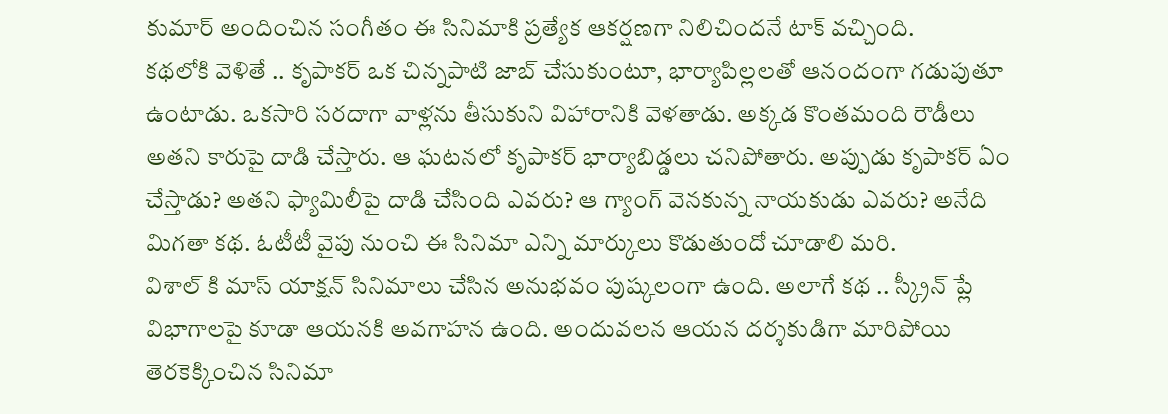కుమార్ అందించిన సంగీతం ఈ సినిమాకి ప్రత్యేక ఆకర్షణగా నిలిచిందనే టాక్ వచ్చింది.
కథలోకి వెళితే .. కృపాకర్ ఒక చిన్నపాటి జాబ్ చేసుకుంటూ, భార్యాపిల్లలతో ఆనందంగా గడుపుతూ ఉంటాడు. ఒకసారి సరదాగా వాళ్లను తీసుకుని విహారానికి వెళతాడు. అక్కడ కొంతమంది రౌడీలు అతని కారుపై దాడి చేస్తారు. ఆ ఘటనలో కృపాకర్ భార్యాబిడ్డలు చనిపోతారు. అప్పుడు కృపాకర్ ఏం చేస్తాడు? అతని ఫ్యామిలీపై దాడి చేసింది ఎవరు? ఆ గ్యాంగ్ వెనకున్న నాయకుడు ఎవరు? అనేది మిగతా కథ. ఓటీటీ వైపు నుంచి ఈ సినిమా ఎన్ని మార్కులు కొడుతుందో చూడాలి మరి.
విశాల్ కి మాస్ యాక్షన్ సినిమాలు చేసిన అనుభవం పుష్కలంగా ఉంది. అలాగే కథ .. స్క్రీన్ ప్లే విభాగాలపై కూడా ఆయనకి అవగాహన ఉంది. అందువలన ఆయన దర్శకుడిగా మారిపోయి తెరకెక్కించిన సినిమా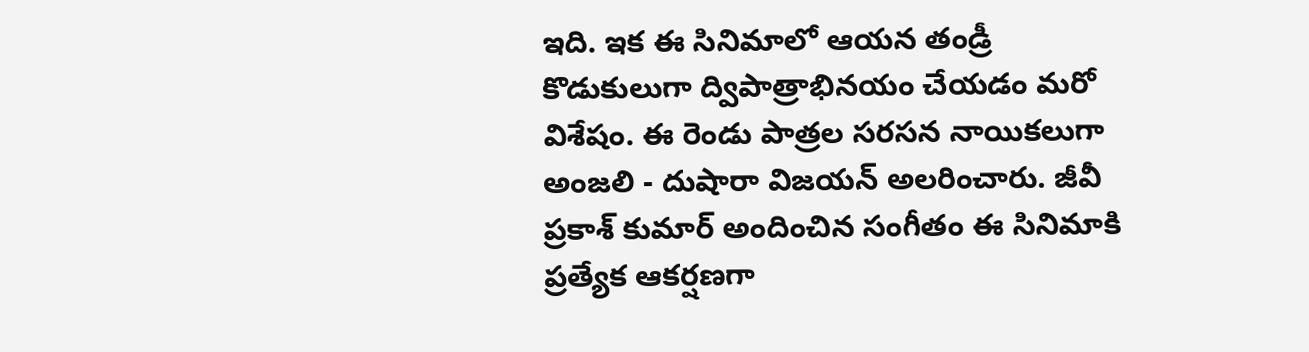ఇది. ఇక ఈ సినిమాలో ఆయన తండ్రీ కొడుకులుగా ద్విపాత్రాభినయం చేయడం మరో విశేషం. ఈ రెండు పాత్రల సరసన నాయికలుగా అంజలి - దుషారా విజయన్ అలరించారు. జీవీ ప్రకాశ్ కుమార్ అందించిన సంగీతం ఈ సినిమాకి ప్రత్యేక ఆకర్షణగా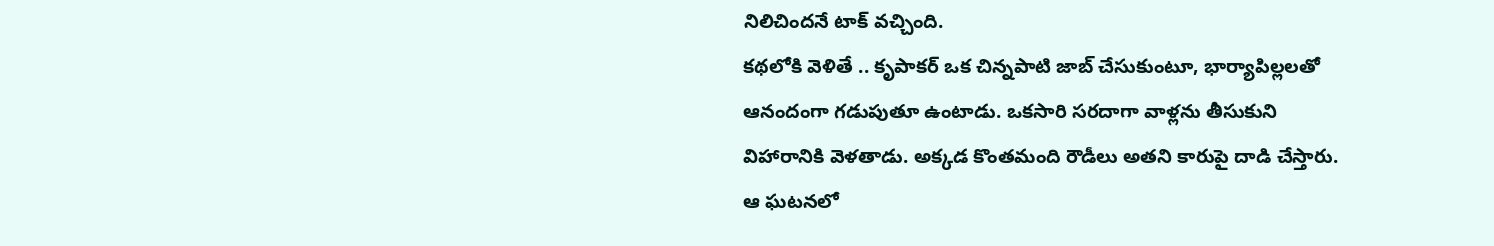నిలిచిందనే టాక్ వచ్చింది.
కథలోకి వెళితే .. కృపాకర్ ఒక చిన్నపాటి జాబ్ చేసుకుంటూ, భార్యాపిల్లలతో ఆనందంగా గడుపుతూ ఉంటాడు. ఒకసారి సరదాగా వాళ్లను తీసుకుని విహారానికి వెళతాడు. అక్కడ కొంతమంది రౌడీలు అతని కారుపై దాడి చేస్తారు. ఆ ఘటనలో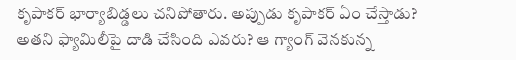కృపాకర్ భార్యాబిడ్డలు చనిపోతారు. అప్పుడు కృపాకర్ ఏం చేస్తాడు? అతని ఫ్యామిలీపై దాడి చేసింది ఎవరు? ఆ గ్యాంగ్ వెనకున్న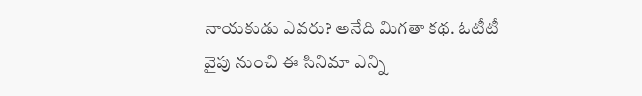నాయకుడు ఎవరు? అనేది మిగతా కథ. ఓటీటీ వైపు నుంచి ఈ సినిమా ఎన్ని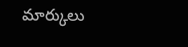మార్కులు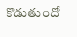కొడుతుందో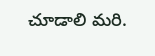చూడాలి మరి.